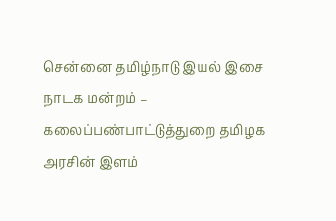சென்னை தமிழ்நாடு இயல் இசை நாடக மன்றம் – கலைப்பண்பாட்டுத்துறை தமிழக அரசின் இளம்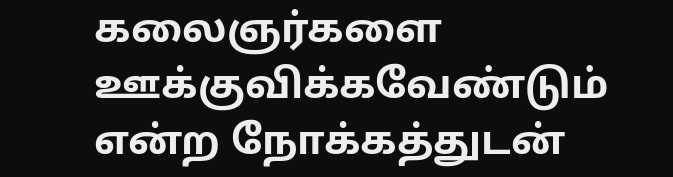கலைஞர்களை ஊக்குவிக்கவேண்டும் என்ற நோக்கத்துடன்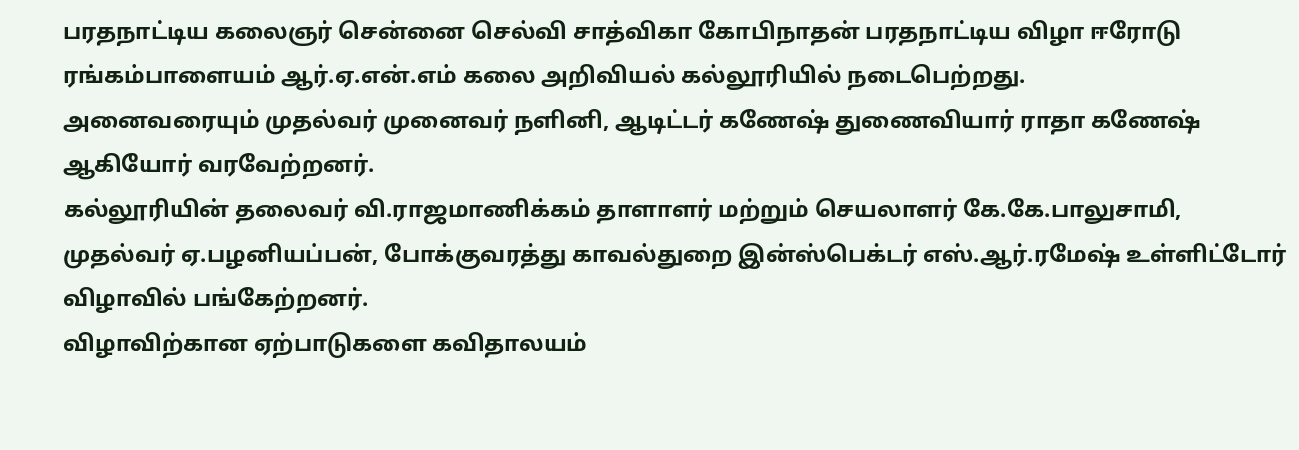பரதநாட்டிய கலைஞர் சென்னை செல்வி சாத்விகா கோபிநாதன் பரதநாட்டிய விழா ஈரோடு ரங்கம்பாளையம் ஆர்.ஏ.என்.எம் கலை அறிவியல் கல்லூரியில் நடைபெற்றது.
அனைவரையும் முதல்வர் முனைவர் நளினி, ஆடிட்டர் கணேஷ் துணைவியார் ராதா கணேஷ் ஆகியோர் வரவேற்றனர்.
கல்லூரியின் தலைவர் வி.ராஜமாணிக்கம் தாளாளர் மற்றும் செயலாளர் கே.கே.பாலுசாமி, முதல்வர் ஏ.பழனியப்பன், போக்குவரத்து காவல்துறை இன்ஸ்பெக்டர் எஸ்.ஆர்.ரமேஷ் உள்ளிட்டோர் விழாவில் பங்கேற்றனர்.
விழாவிற்கான ஏற்பாடுகளை கவிதாலயம்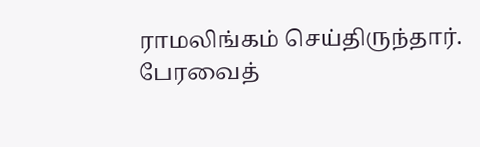ராமலிங்கம் செய்திருந்தார். பேரவைத்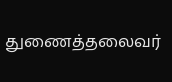துணைத்தலைவர்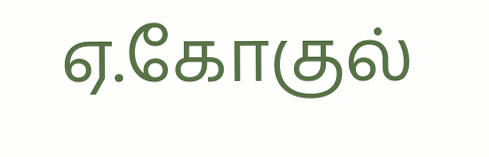ஏ.கோகுல்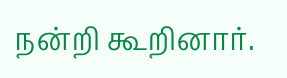நன்றி கூறினார்.